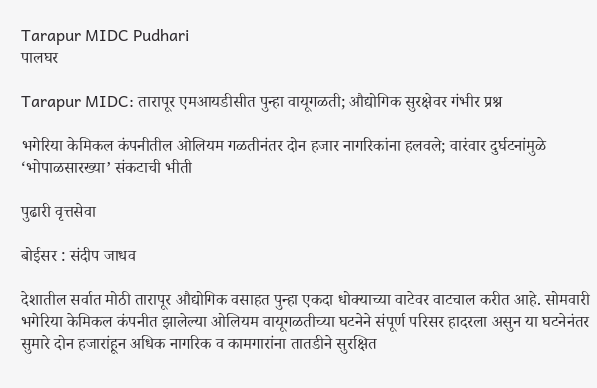Tarapur MIDC Pudhari
पालघर

Tarapur MIDC: तारापूर एमआयडीसीत पुन्हा वायूगळती; औद्योगिक सुरक्षेवर गंभीर प्रश्न

भगेरिया केमिकल कंपनीतील ओलियम गळतीनंतर दोन हजार नागरिकांना हलवले; वारंवार दुर्घटनांमुळे ‘भोपाळसारख्या’ संकटाची भीती

पुढारी वृत्तसेवा

बोईसर : संदीप जाधव

देशातील सर्वात मोठी तारापूर औद्योगिक वसाहत पुन्हा एकदा धोक्याच्या वाटेवर वाटचाल करीत आहे. सोमवारी भगेरिया केमिकल कंपनीत झालेल्या ओलियम वायूगळतीच्या घटनेने संपूर्ण परिसर हादरला असुन या घटनेनंतर सुमारे दोन हजारांहून अधिक नागरिक व कामगारांना तातडीने सुरक्षित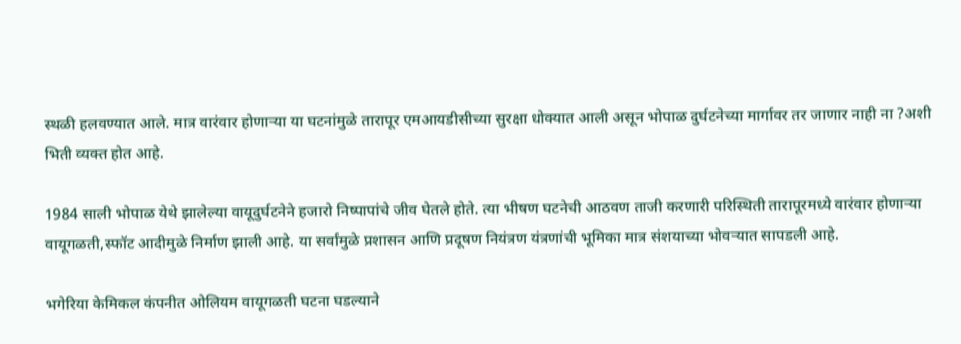स्थळी हलवण्यात आले. मात्र वारंवार होणाऱ्या या घटनांमुळे तारापूर एमआयडीसीच्या सुरक्षा धोक्यात आली असून भोपाळ दुर्घटनेच्या मार्गावर तर जाणार नाही ना ?अशी भिती व्यक्त होत आहे.

1984 साली भोपाळ येथे झालेल्या वायूदुर्घटनेने हजारो निष्पापांचे जीव घेतले होते. त्या भीषण घटनेची आठवण ताजी करणारी परिस्थिती तारापूरमध्ये वारंवार होणाऱ्या वायूगळती,स्फॉट आदीमुळे निर्माण झाली आहे. या सर्वांमुळे प्रशासन आणि प्रदूषण नियंत्रण यंत्रणांची भूमिका मात्र संशयाच्या भोवऱ्यात सापडली आहे.

भगेरिया केमिकल कंपनीत ओलियम वायूगळती घटना घडल्याने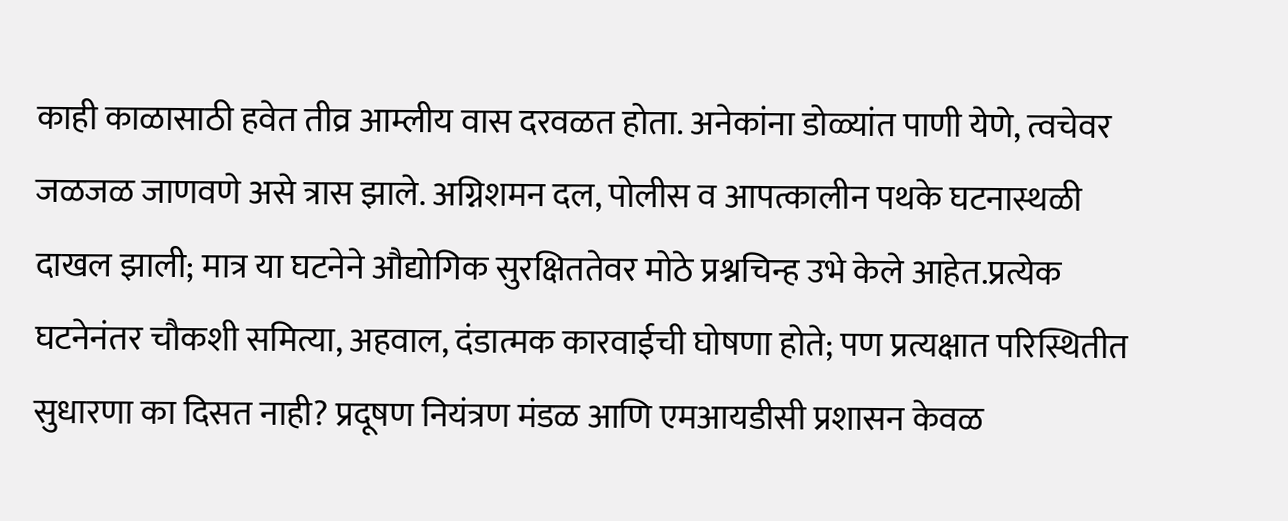काही काळासाठी हवेत तीव्र आम्लीय वास दरवळत होता. अनेकांना डोळ्यांत पाणी येणे, त्वचेवर जळजळ जाणवणे असे त्रास झाले. अग्निशमन दल, पोलीस व आपत्कालीन पथके घटनास्थळी दाखल झाली; मात्र या घटनेने औद्योगिक सुरक्षिततेवर मोठे प्रश्नचिन्ह उभे केले आहेत.प्रत्येक घटनेनंतर चौकशी समित्या, अहवाल, दंडात्मक कारवाईची घोषणा होते; पण प्रत्यक्षात परिस्थितीत सुधारणा का दिसत नाही? प्रदूषण नियंत्रण मंडळ आणि एमआयडीसी प्रशासन केवळ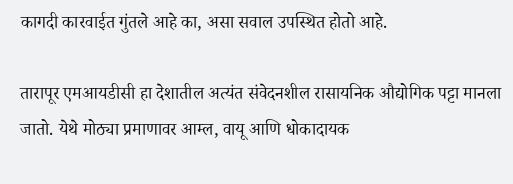कागदी कारवाईत गुंतले आहे का, असा सवाल उपस्थित होतो आहे.

तारापूर एमआयडीसी हा देशातील अत्यंत संवेदनशील रासायनिक औद्योगिक पट्टा मानला जातो. येथे मोठ्या प्रमाणावर आम्ल, वायू आणि धोकादायक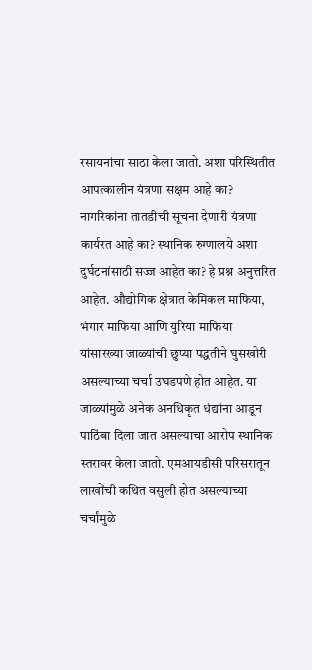रसायनांचा साठा केला जातो. अशा परिस्थितीत आपत्कालीन यंत्रणा सक्षम आहे का? नागरिकांना तातडीची सूचना देणारी यंत्रणा कार्यरत आहे का? स्थानिक रुग्णालये अशा दुर्घटनांसाठी सज्ज आहेत का? हे प्रश्न अनुत्तरित आहेत. औद्योगिक क्षेत्रात केमिकल माफिया, भंगार माफिया आणि युरिया माफिया यांसारख्या जाळ्यांची छुप्या पद्धतीने घुसखोरी असल्याच्या चर्चा उघडपणे होत आहेत. या जाळ्यांमुळे अनेक अनधिकृत धंद्यांना आडून पाठिंबा दिला जात असल्याचा आरोप स्थानिक स्तरावर केला जातो. एमआयडीसी परिसरातून लाखोंची कथित वसुली होत असल्याच्या चर्चांमुळे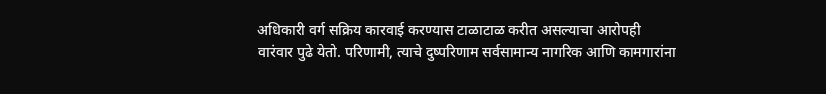अधिकारी वर्ग सक्रिय कारवाई करण्यास टाळाटाळ करीत असल्याचा आरोपही वारंवार पुढे येतो. परिणामी, त्याचे दुष्परिणाम सर्वसामान्य नागरिक आणि कामगारांना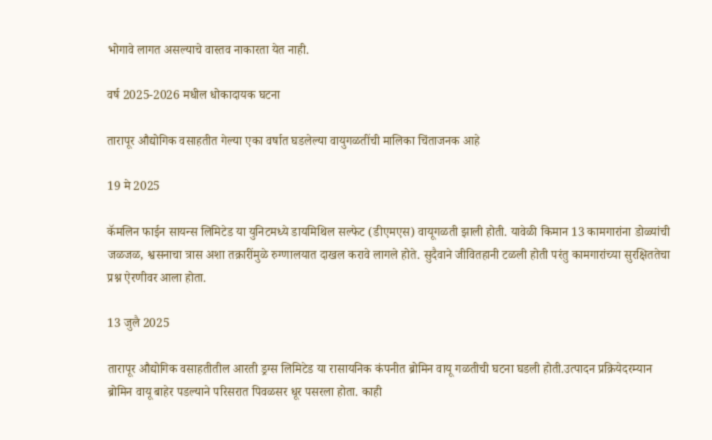भोगावे लागत असल्याचे वास्तव नाकारता येत नाही.

वर्ष 2025-2026 मधील धोकादायक घटना

तारापूर औद्योगिक वसाहतीत गेल्या एका वर्षात घडलेल्या वायुगळतींची मालिका चिंताजनक आहे

19 मे 2025

कॅमलिन फाईन सायन्स लिमिटेड या युनिटमध्ये डायमिथिल सल्फेट (डीएमएस) वायूगळती झाली होती. यावेळी किमान 13 कामगारांना डोळ्यांची जळजळ, श्वसनाचा त्रास अशा तक्रारींमुळे रुग्णालयात दाखल करावे लागले होते. सुदैवाने जीवितहानी टळली होती परंतु कामगारांच्या सुरक्षिततेचा प्रश्न ऐरणीवर आला होता.

13 जुलै 2025

तारापूर औद्योगिक वसाहतीतील आरती ड्रग्स लिमिटेड या रासायनिक कंपनीत ब्रोमिन वायू गळतीची घटना घडली होती.उत्पादन प्रक्रियेदरम्यान ब्रोमिन वायू बाहेर पडल्याने परिसरात पिवळसर धूर पसरला होता. काही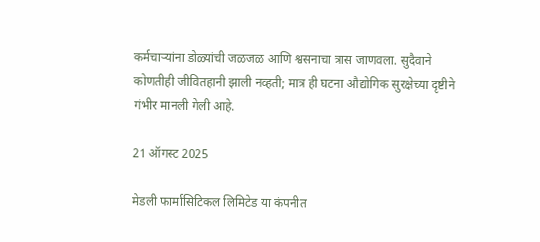कर्मचाऱ्यांना डोळ्यांची जळजळ आणि श्वसनाचा त्रास जाणवला. सुदैवाने कोणतीही जीवितहानी झाली नव्हती; मात्र ही घटना औद्योगिक सुरक्षेच्या दृष्टीने गंभीर मानली गेली आहे.

21 ऑगस्ट 2025

मेडली फार्मासिटिकल लिमिटेड या कंपनीत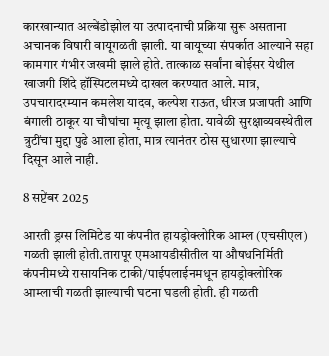कारखान्यात अल्बेंडोझोल या उत्पादनाची प्रक्रिया सुरू असताना अचानक विषारी वायूगळती झाली. या वायूच्या संपर्कात आल्याने सहा कामगार गंभीर जखमी झाले होते. तात्काळ सर्वांना बोईसर येथील खाजगी शिंदे हॉस्पिटलमध्ये दाखल करण्यात आले. मात्र, उपचारादरम्यान कमलेश यादव, कल्पेश राऊत, धीरज प्रजापती आणि बंगाली ठाकूर या चौघांचा मृत्यू झाला होता. यावेळी सुरक्षाव्यवस्थेतील त्रुटींचा मुद्दा पुढे आला होता, मात्र त्यानंतर ठोस सुधारणा झाल्याचे दिसून आले नाही.

8 सप्टेंबर 2025

आरती ड्रग्स लिमिटेड या कंपनीत हायड्रोक्लोरिक आम्ल (एचसीएल) गळती झाली होती.तारापूर एमआयडीसीतील या औषधनिर्मिती कंपनीमध्ये रासायनिक टाकी/पाईपलाईनमधून हायड्रोक्लोरिक आम्लाची गळती झाल्याची घटना घडली होती. ही गळती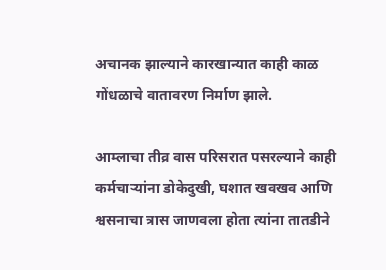अचानक झाल्याने कारखान्यात काही काळ गोंधळाचे वातावरण निर्माण झाले.

आम्लाचा तीव्र वास परिसरात पसरल्याने काही कर्मचाऱ्यांना डोकेदुखी, घशात खवखव आणि श्वसनाचा त्रास जाणवला होता त्यांना तातडीने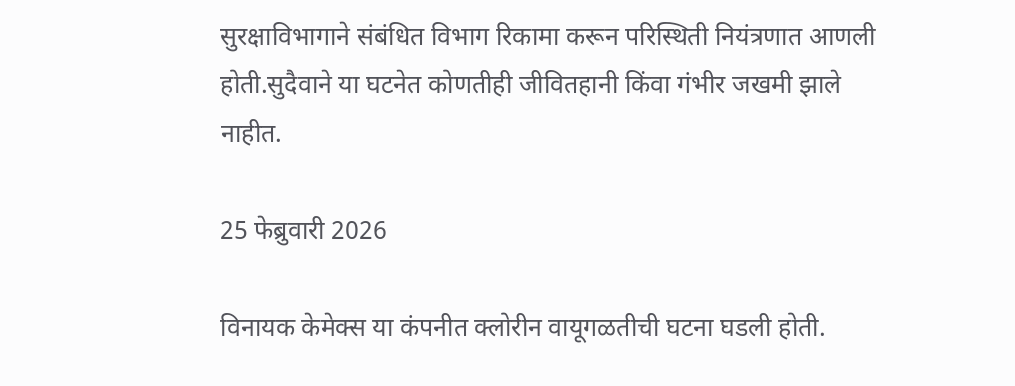सुरक्षाविभागाने संबंधित विभाग रिकामा करून परिस्थिती नियंत्रणात आणली होती.सुदैवाने या घटनेत कोणतीही जीवितहानी किंवा गंभीर जखमी झाले नाहीत.

25 फेब्रुवारी 2026

विनायक केमेक्स या कंपनीत क्लोरीन वायूगळतीची घटना घडली होती.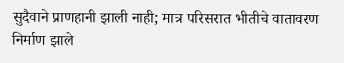सुदैवाने प्राणहानी झाली नाही; मात्र परिसरात भीतीचे वातावरण निर्माण झाले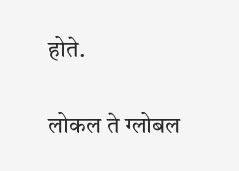होते.

लोकल ते ग्लोबल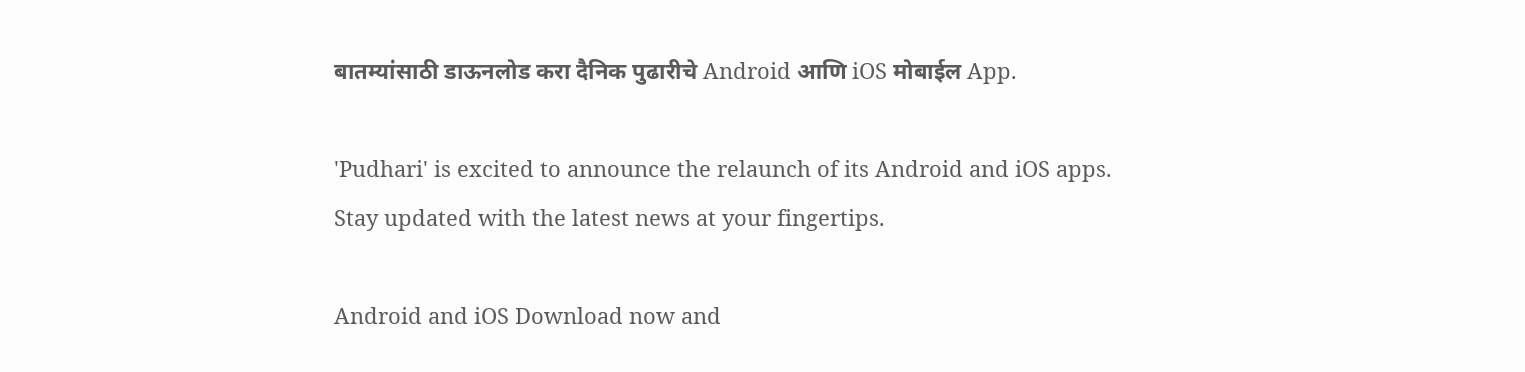बातम्यांसाठी डाऊनलोड करा दैनिक पुढारीचे Android आणि iOS मोबाईल App.

'Pudhari' is excited to announce the relaunch of its Android and iOS apps. Stay updated with the latest news at your fingertips.

Android and iOS Download now and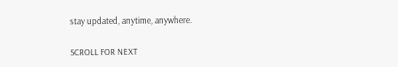stay updated, anytime, anywhere.

SCROLL FOR NEXT